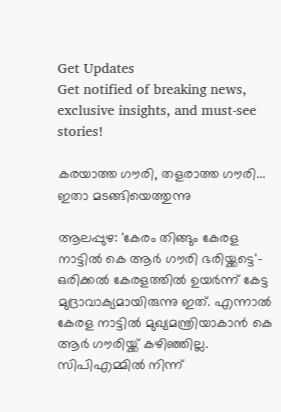Get Updates
Get notified of breaking news, exclusive insights, and must-see stories!

കരയാത്ത ഗൗരി, തളരാത്ത ഗൗരി... ഇതാ മടങ്ങിയെത്തുന്നു

ആലപ്പുഴ: 'കേരം തിങ്ങും കേരള നാട്ടില്‍ കെ ആര്‍ ഗൗരി ഭരിയ്ക്കട്ടെ'- ഒരിക്കല്‍ കേരളത്തില്‍ ഉയര്‍ന്ന് കേട്ട മുദ്രാവാക്യമായിരുന്നു ഇത്. എന്നാല്‍ കേരള നാട്ടില്‍ മുഖ്യമന്ത്രിയാകാന്‍ കെ ആര്‍ ഗൗരിയ്ക്ക് കഴിഞ്ഞില്ല. സിപിഎമ്മില്‍ നിന്ന്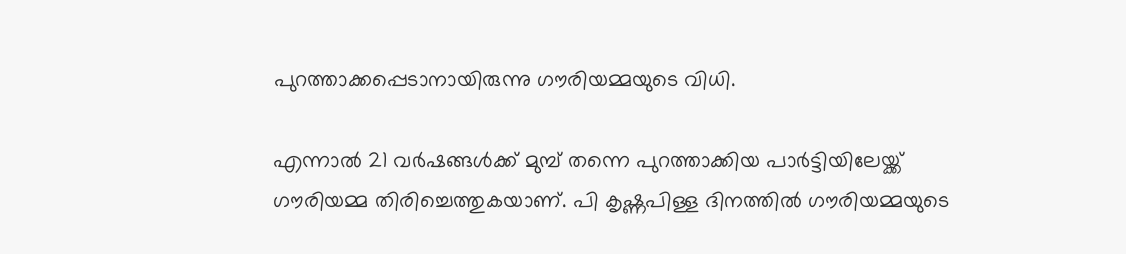പുറത്താക്കപ്പെടാനായിരുന്നു ഗൗരിയമ്മയുടെ വിധി.

എന്നാല്‍ 21 വര്‍ഷങ്ങള്‍ക്ക് മുമ്പ് തന്നെ പുറത്താക്കിയ പാര്‍ട്ടിയിലേയ്ക്ക് ഗൗരിയമ്മ തിരിച്ചെത്തുകയാണ്. പി കൃഷ്ണപിള്ള ദിനത്തില്‍ ഗൗരിയമ്മയുടെ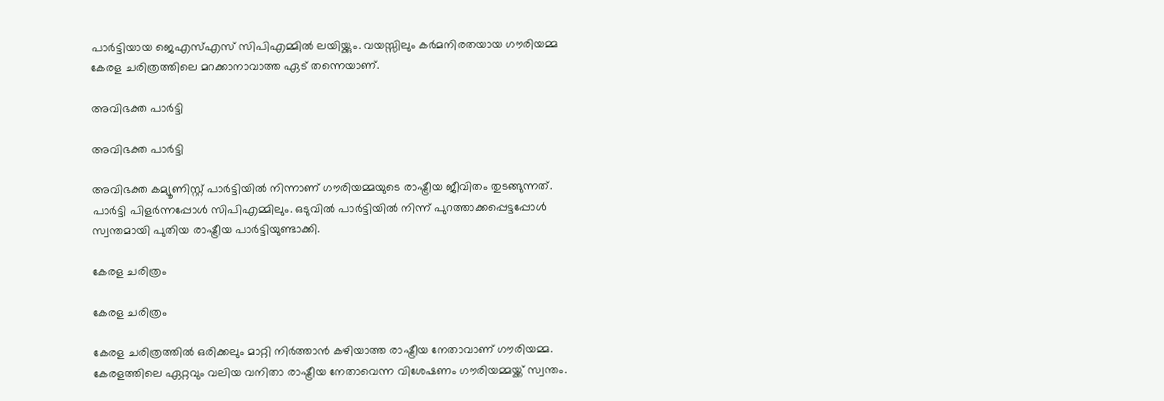പാര്‍ട്ടിയായ ജെഎസ്എസ് സിപിഎമ്മില്‍ ലയിയ്ക്കും. വയസ്സിലും കര്‍മനിരതയായ ഗൗരിയമ്മ കേരള ചരിത്രത്തിലെ മറക്കാനാവാത്ത ഏട് തന്നെയാണ്.

അവിഭക്ത പാര്‍ട്ടി

അവിഭക്ത പാര്‍ട്ടി

അവിഭക്ത കമ്യൂണിസ്റ്റ് പാര്‍ട്ടിയില്‍ നിന്നാണ് ഗൗരിയമ്മയുടെ രാഷ്ട്രീയ ജീവിതം തുടങ്ങുന്നത്. പാര്‍ട്ടി പിളര്‍ന്നപ്പോള്‍ സിപിഎമ്മിലും. ഒടുവില്‍ പാര്‍ട്ടിയില്‍ നിന്ന് പുറത്താക്കപ്പെട്ടപ്പോള്‍ സ്വന്തമായി പുതിയ രാഷ്ട്രീയ പാര്‍ട്ടിയുണ്ടാക്കി.

കേരള ചരിത്രം

കേരള ചരിത്രം

കേരള ചരിത്രത്തില്‍ ഒരിക്കലും മാറ്റി നിര്‍ത്താന്‍ കഴിയാത്ത രാഷ്ട്രീയ നേതാവാണ് ഗൗരിയമ്മ. കേരളത്തിലെ ഏറ്റവും വലിയ വനിതാ രാഷ്ട്രീയ നേതാവെന്ന വിശേഷണം ഗൗരിയമ്മയ്ക്ക് സ്വന്തം.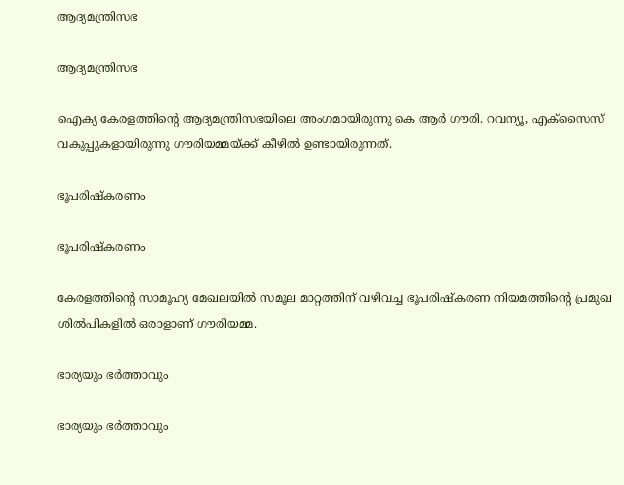ആദ്യമന്ത്രിസഭ

ആദ്യമന്ത്രിസഭ

ഐക്യ കേരളത്തിന്റെ ആദ്യമന്ത്രിസഭയിലെ അംഗമായിരുന്നു കെ ആര്‍ ഗൗരി. റവന്യൂ, എക്‌സൈസ് വകുപ്പുകളായിരുന്നു ഗൗരിയമ്മയ്ക്ക് കീഴില്‍ ഉണ്ടായിരുന്നത്.

ഭൂപരിഷ്‌കരണം

ഭൂപരിഷ്‌കരണം

കേരളത്തിന്റെ സാമൂഹ്യ മേഖലയില്‍ സമൂല മാറ്റത്തിന് വഴിവച്ച ഭൂപരിഷ്‌കരണ നിയമത്തിന്റെ പ്രമുഖ ശില്‍പികളില്‍ ഒരാളാണ് ഗൗരിയമ്മ.

ഭാര്യയും ഭര്‍ത്താവും

ഭാര്യയും ഭര്‍ത്താവും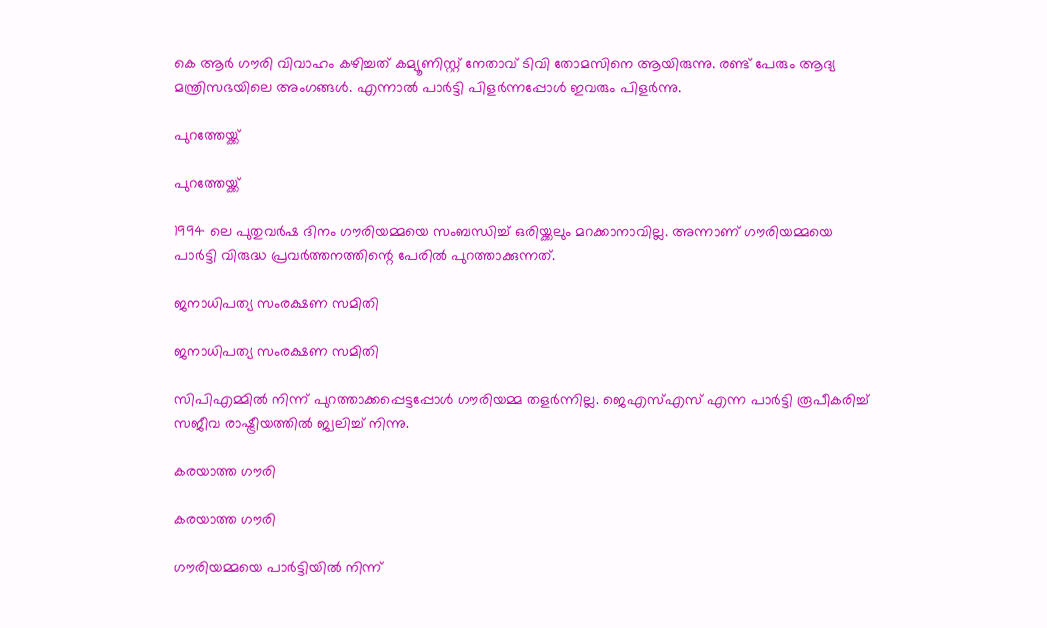കെ ആര്‍ ഗൗരി വിവാഹം കഴിച്ചത് കമ്യൂണിസ്റ്റ് നേതാവ് ടിവി തോമസിനെ ആയിരുന്നു. രണ്ട് പേരും ആദ്യ മന്ത്രിസഭയിലെ അംഗങ്ങള്‍. എന്നാല്‍ പാര്‍ട്ടി പിളര്‍ന്നപ്പോള്‍ ഇവരും പിളര്‍ന്നു.

പുറത്തേയ്ക്ക്

പുറത്തേയ്ക്ക്

1994 ലെ പുതുവര്‍ഷ ദിനം ഗൗരിയമ്മയെ സംബന്ധിച്ച് ഒരിയ്ക്കലും മറക്കാനാവില്ല. അന്നാണ് ഗൗരിയമ്മയെ പാര്‍ട്ടി വിരുദ്ധ പ്രവര്‍ത്തനത്തിന്റെ പേരില്‍ പുറത്താക്കുന്നത്.

ജനാധിപത്യ സംരക്ഷണ സമിതി

ജനാധിപത്യ സംരക്ഷണ സമിതി

സിപിഎമ്മില്‍ നിന്ന് പുറത്താക്കപ്പെട്ടപ്പോള്‍ ഗൗരിയമ്മ തളര്‍ന്നില്ല. ജെഎസ്എസ് എന്ന പാര്‍ട്ടി രൂപീകരിച്ച് സജീവ രാഷ്ട്രീയത്തില്‍ ജ്വലിച്ച് നിന്നു.

കരയാത്ത ഗൗരി

കരയാത്ത ഗൗരി

ഗൗരിയമ്മയെ പാര്‍ട്ടിയില്‍ നിന്ന്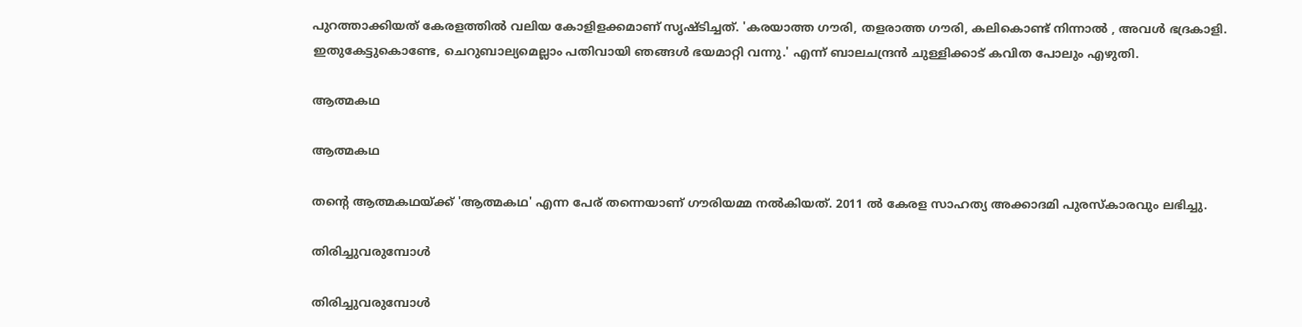പുറത്താക്കിയത് കേരളത്തില്‍ വലിയ കോളിളക്കമാണ് സൃഷ്ടിച്ചത്. 'കരയാത്ത ഗൗരി, തളരാത്ത ഗൗരി, കലികൊണ്ട് നിന്നാല്‍ , അവള്‍ ഭദ്രകാളി. ഇതുകേട്ടുകൊണ്ടേ, ചെറുബാല്യമെല്ലാം പതിവായി ഞങ്ങള്‍ ഭയമാറ്റി വന്നു.' എന്ന് ബാലചന്ദ്രന്‍ ചുള്ളിക്കാട് കവിത പോലും എഴുതി.

ആത്മകഥ

ആത്മകഥ

തന്റെ ആത്മകഥയ്ക്ക് 'ആത്മകഥ' എന്ന പേര് തന്നെയാണ് ഗൗരിയമ്മ നല്‍കിയത്. 2011 ല്‍ കേരള സാഹത്യ അക്കാദമി പുരസ്‌കാരവും ലഭിച്ചു.

തിരിച്ചുവരുമ്പോള്‍

തിരിച്ചുവരുമ്പോള്‍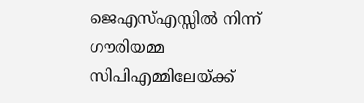ജെഎസ്എസ്സില്‍ നിന്ന് ഗൗരിയമ്മ സിപിഎമ്മിലേയ്ക്ക്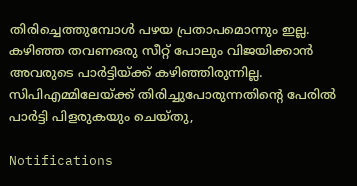തിരിച്ചെത്തുമ്പോള്‍ പഴയ പ്രതാപമൊന്നും ഇല്ല. കഴിഞ്ഞ തവണഒരു സീറ്റ് പോലും വിജയിക്കാന്‍ അവരുടെ പാര്‍ട്ടിയ്ക്ക് കഴിഞ്ഞിരുന്നില്ല. സിപിഎമ്മിലേയ്ക്ക് തിരിച്ചുപോരുന്നതിന്റെ പേരില്‍ പാര്‍ട്ടി പിളരുകയും ചെയ്തു,

Notifications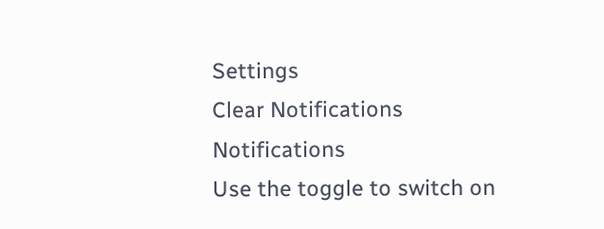Settings
Clear Notifications
Notifications
Use the toggle to switch on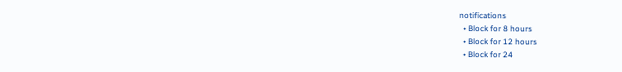notifications
  • Block for 8 hours
  • Block for 12 hours
  • Block for 24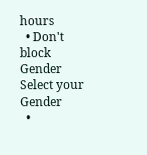hours
  • Don't block
Gender
Select your Gender
  •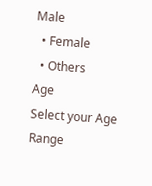Male
  • Female
  • Others
Age
Select your Age Range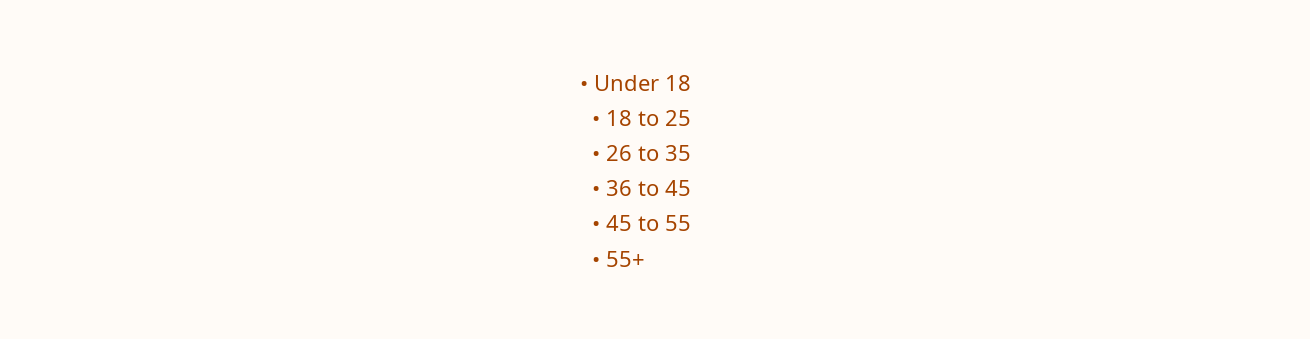• Under 18
  • 18 to 25
  • 26 to 35
  • 36 to 45
  • 45 to 55
  • 55+